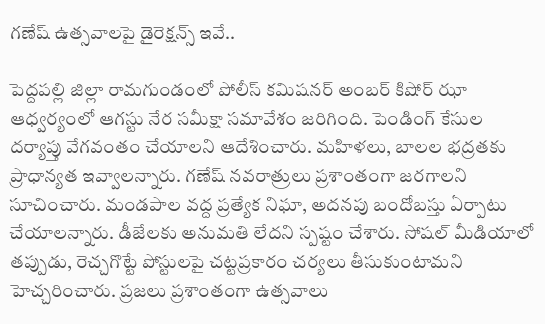గణేష్ ఉత్సవాలపై డైరెక్షన్స్ ఇవే..

పెద్దపల్లి జిల్లా రామగుండంలో పోలీస్ కమిషనర్ అంబర్ కిషోర్ ఝా ఆధ్వర్యంలో ఆగస్టు నేర సమీక్షా సమావేశం జరిగింది. పెండింగ్ కేసుల దర్యాప్తు వేగవంతం చేయాలని ఆదేశించారు. మహిళలు, బాలల భద్రతకు ప్రాధాన్యత ఇవ్వాలన్నారు. గణేష్ నవరాత్రులు ప్రశాంతంగా జరగాలని సూచించారు. మండపాల వద్ద ప్రత్యేక నిఘా, అదనపు బందోబస్తు ఏర్పాటు చేయాలన్నారు. డీజేలకు అనుమతి లేదని స్పష్టం చేశారు. సోషల్ మీడియాలో తప్పుడు, రెచ్చగొట్టే పోస్టులపై చట్టప్రకారం చర్యలు తీసుకుంటామని హెచ్చరించారు. ప్రజలు ప్రశాంతంగా ఉత్సవాలు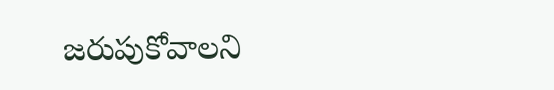జరుపుకోవాలని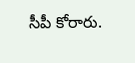సీపీ కోరారు.